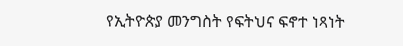የኢትዮጵያ መንግስት የፍትህና ፍኖተ ነጻነት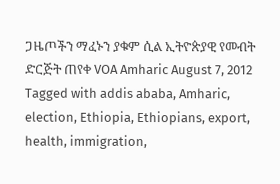ጋዜጦችን ማፈኑን ያቁም ሲል ኢትዮጵያዊ የመብት ድርጅት ጠየቀ VOA Amharic August 7, 2012 Tagged with addis ababa, Amharic, election, Ethiopia, Ethiopians, export, health, immigration,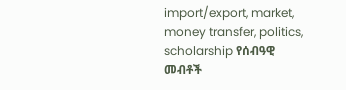import/export, market, money transfer, politics, scholarship የሰብዓዊ መብቶች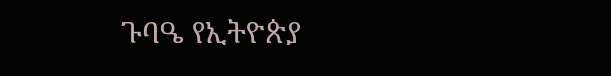ጉባዔ የኢትዮጵያ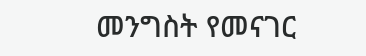መንግስት የመናገር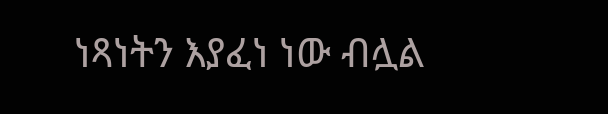ነጻነትን እያፈነ ነው ብሏል